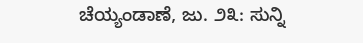ಚೆಯ್ಯಂಡಾಣೆ, ಜು. ೨೩: ಸುನ್ನಿ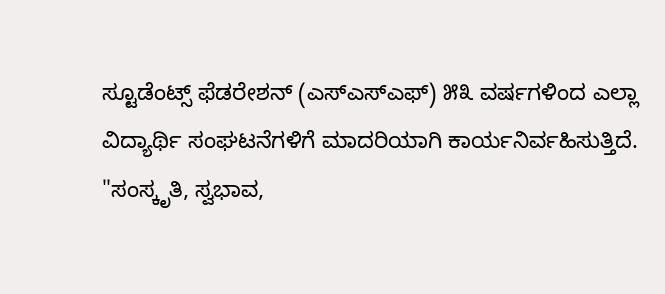ಸ್ಟೂಡೆಂಟ್ಸ್ ಫೆಡರೇಶನ್ (ಎಸ್ಎಸ್ಎಫ್) ೫೩ ವರ್ಷಗಳಿಂದ ಎಲ್ಲಾ ವಿದ್ಯಾರ್ಥಿ ಸಂಘಟನೆಗಳಿಗೆ ಮಾದರಿಯಾಗಿ ಕಾರ್ಯನಿರ್ವಹಿಸುತ್ತಿದೆ. "ಸಂಸ್ಕೃತಿ, ಸ್ವಭಾವ,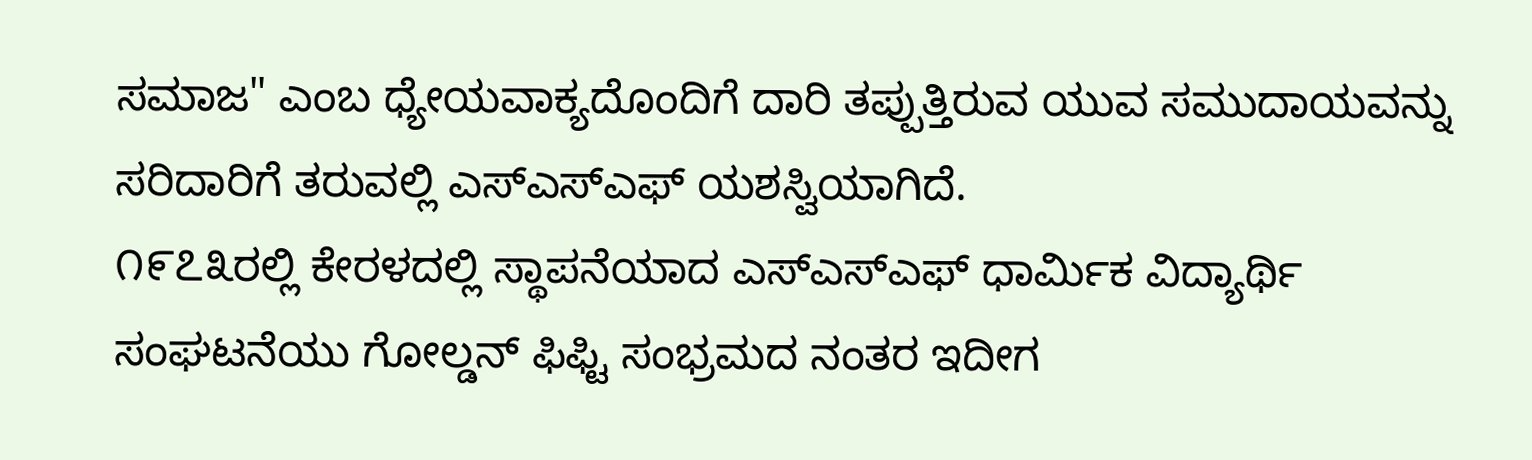ಸಮಾಜ" ಎಂಬ ಧ್ಯೇಯವಾಕ್ಯದೊಂದಿಗೆ ದಾರಿ ತಪ್ಪುತ್ತಿರುವ ಯುವ ಸಮುದಾಯವನ್ನು ಸರಿದಾರಿಗೆ ತರುವಲ್ಲಿ ಎಸ್ಎಸ್ಎಫ್ ಯಶಸ್ವಿಯಾಗಿದೆ.
೧೯೭೩ರಲ್ಲಿ ಕೇರಳದಲ್ಲಿ ಸ್ಥಾಪನೆಯಾದ ಎಸ್ಎಸ್ಎಫ್ ಧಾರ್ಮಿಕ ವಿದ್ಯಾರ್ಥಿ ಸಂಘಟನೆಯು ಗೋಲ್ಡನ್ ಫಿಫ್ಟಿ ಸಂಭ್ರಮದ ನಂತರ ಇದೀಗ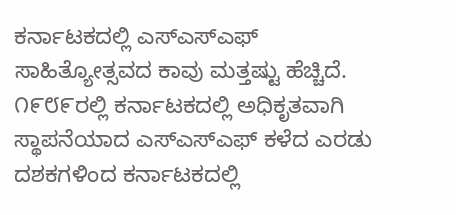ಕರ್ನಾಟಕದಲ್ಲಿ ಎಸ್ಎಸ್ಎಫ್ ಸಾಹಿತ್ಯೋತ್ಸವದ ಕಾವು ಮತ್ತಷ್ಟು ಹೆಚ್ಚಿದೆ. ೧೯೮೯ರಲ್ಲಿ ಕರ್ನಾಟಕದಲ್ಲಿ ಅಧಿಕೃತವಾಗಿ ಸ್ಥಾಪನೆಯಾದ ಎಸ್ಎಸ್ಎಫ್ ಕಳೆದ ಎರಡು ದಶಕಗಳಿಂದ ಕರ್ನಾಟಕದಲ್ಲಿ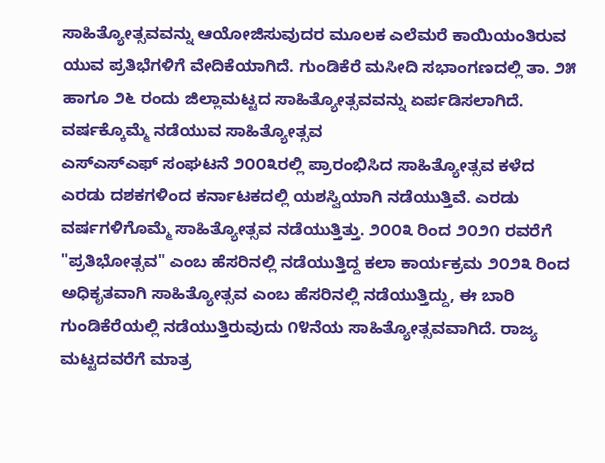ಸಾಹಿತ್ಯೋತ್ಸವವನ್ನು ಆಯೋಜಿಸುವುದರ ಮೂಲಕ ಎಲೆಮರೆ ಕಾಯಿಯಂತಿರುವ ಯುವ ಪ್ರತಿಭೆಗಳಿಗೆ ವೇದಿಕೆಯಾಗಿದೆ. ಗುಂಡಿಕೆರೆ ಮಸೀದಿ ಸಭಾಂಗಣದಲ್ಲಿ ತಾ. ೨೫ ಹಾಗೂ ೨೬ ರಂದು ಜಿಲ್ಲಾಮಟ್ಟದ ಸಾಹಿತ್ಯೋತ್ಸವವನ್ನು ಏರ್ಪಡಿಸಲಾಗಿದೆ.
ವರ್ಷಕ್ಕೊಮ್ಮೆ ನಡೆಯುವ ಸಾಹಿತ್ಯೋತ್ಸವ
ಎಸ್ಎಸ್ಎಫ್ ಸಂಘಟನೆ ೨೦೦೩ರಲ್ಲಿ ಪ್ರಾರಂಭಿಸಿದ ಸಾಹಿತ್ಯೋತ್ಸವ ಕಳೆದ ಎರಡು ದಶಕಗಳಿಂದ ಕರ್ನಾಟಕದಲ್ಲಿ ಯಶಸ್ವಿಯಾಗಿ ನಡೆಯುತ್ತಿವೆ. ಎರಡು ವರ್ಷಗಳಿಗೊಮ್ಮೆ ಸಾಹಿತ್ಯೋತ್ಸವ ನಡೆಯುತ್ತಿತ್ತು. ೨೦೦೩ ರಿಂದ ೨೦೨೧ ರವರೆಗೆ "ಪ್ರತಿಭೋತ್ಸವ" ಎಂಬ ಹೆಸರಿನಲ್ಲಿ ನಡೆಯುತ್ತಿದ್ದ ಕಲಾ ಕಾರ್ಯಕ್ರಮ ೨೦೨೩ ರಿಂದ ಅಧಿಕೃತವಾಗಿ ಸಾಹಿತ್ಯೋತ್ಸವ ಎಂಬ ಹೆಸರಿನಲ್ಲಿ ನಡೆಯುತ್ತಿದ್ದು, ಈ ಬಾರಿ ಗುಂಡಿಕೆರೆಯಲ್ಲಿ ನಡೆಯುತ್ತಿರುವುದು ೧೪ನೆಯ ಸಾಹಿತ್ಯೋತ್ಸವವಾಗಿದೆ. ರಾಜ್ಯ ಮಟ್ಟದವರೆಗೆ ಮಾತ್ರ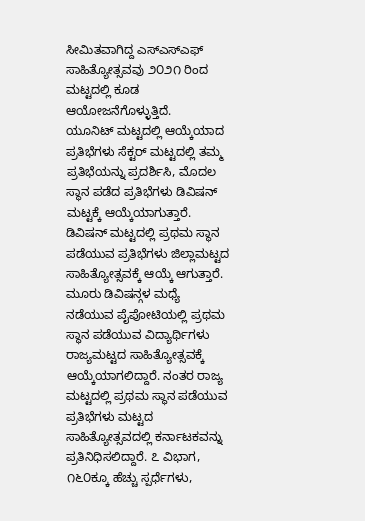ಸೀಮಿತವಾಗಿದ್ದ ಎಸ್ಎಸ್ಎಫ್ ಸಾಹಿತ್ಯೋತ್ಸವವು ೨೦೨೧ ರಿಂದ ಮಟ್ಟದಲ್ಲಿ ಕೂಡ ಆಯೋಜನೆಗೊಳ್ಳುತ್ತಿದೆ.
ಯೂನಿಟ್ ಮಟ್ಟದಲ್ಲಿ ಆಯ್ಕೆಯಾದ ಪ್ರತಿಭೆಗಳು ಸೆಕ್ಟರ್ ಮಟ್ಟದಲ್ಲಿ ತಮ್ಮ ಪ್ರತಿಭೆಯನ್ನು ಪ್ರದರ್ಶಿಸಿ, ಮೊದಲ ಸ್ಥಾನ ಪಡೆದ ಪ್ರತಿಭೆಗಳು ಡಿವಿಷನ್ ಮಟ್ಟಕ್ಕೆ ಆಯ್ಕೆಯಾಗುತ್ತಾರೆ. ಡಿವಿಷನ್ ಮಟ್ಟದಲ್ಲಿ ಪ್ರಥಮ ಸ್ಥಾನ ಪಡೆಯುವ ಪ್ರತಿಭೆಗಳು ಜಿಲ್ಲಾಮಟ್ಟದ ಸಾಹಿತ್ಯೋತ್ಸವಕ್ಕೆ ಆಯ್ಕೆ ಆಗುತ್ತಾರೆ. ಮೂರು ಡಿವಿಷನ್ಗಳ ಮಧ್ಯೆ ನಡೆಯುವ ಪೈಪೋಟಿಯಲ್ಲಿ ಪ್ರಥಮ ಸ್ಥಾನ ಪಡೆಯುವ ವಿದ್ಯಾರ್ಥಿಗಳು ರಾಜ್ಯಮಟ್ಟದ ಸಾಹಿತ್ಯೋತ್ಸವಕ್ಕೆ ಆಯ್ಕೆಯಾಗಲಿದ್ದಾರೆ. ನಂತರ ರಾಜ್ಯ ಮಟ್ಟದಲ್ಲಿ ಪ್ರಥಮ ಸ್ಥಾನ ಪಡೆಯುವ ಪ್ರತಿಭೆಗಳು ಮಟ್ಟದ ಸಾಹಿತ್ಯೋತ್ಸವದಲ್ಲಿ ಕರ್ನಾಟಕವನ್ನು ಪ್ರತಿನಿಧಿಸಲಿದ್ದಾರೆ. ೭ ವಿಭಾಗ, ೧೬೦ಕ್ಕೂ ಹೆಚ್ಚು ಸ್ಪರ್ಧೆಗಳು,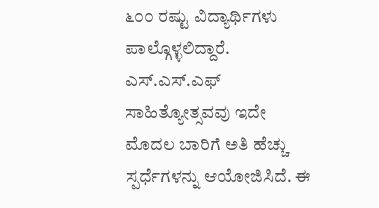೬೦೦ ರಷ್ಟು ವಿದ್ಯಾರ್ಥಿಗಳು ಪಾಲ್ಗೊಳ್ಳಲಿದ್ದಾರೆ.
ಎಸ್.ಎಸ್.ಎಫ್ ಸಾಹಿತ್ಯೋತ್ಸವವು ಇದೇ ಮೊದಲ ಬಾರಿಗೆ ಅತಿ ಹೆಚ್ಚು ಸ್ಪರ್ಧೆಗಳನ್ನು ಆಯೋಜಿಸಿದೆ. ಈ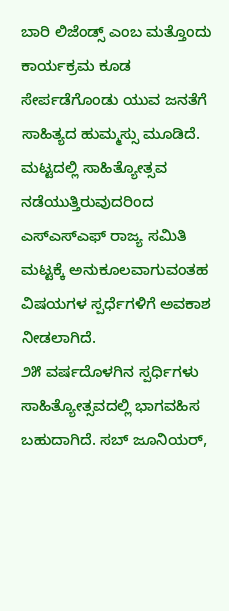ಬಾರಿ ಲಿಜೆಂಡ್ಸ್ ಎಂಬ ಮತ್ತೊಂದು ಕಾರ್ಯಕ್ರಮ ಕೂಡ ಸೇರ್ಪಡೆಗೊಂಡು ಯುವ ಜನತೆಗೆ ಸಾಹಿತ್ಯದ ಹುಮ್ಮಸ್ಸು ಮೂಡಿದೆ. ಮಟ್ಟದಲ್ಲಿ ಸಾಹಿತ್ಯೋತ್ಸವ ನಡೆಯುತ್ತಿರುವುದರಿಂದ ಎಸ್ಎಸ್ಎಫ್ ರಾಜ್ಯ ಸಮಿತಿ ಮಟ್ಟಕ್ಕೆ ಅನುಕೂಲವಾಗುವಂತಹ ವಿಷಯಗಳ ಸ್ಪರ್ಧೆಗಳಿಗೆ ಅವಕಾಶ ನೀಡಲಾಗಿದೆ.
೨೫ ವರ್ಷದೊಳಗಿನ ಸ್ಪರ್ಧಿಗಳು ಸಾಹಿತ್ಯೋತ್ಸವದಲ್ಲಿ ಭಾಗವಹಿಸ ಬಹುದಾಗಿದೆ. ಸಬ್ ಜೂನಿಯರ್,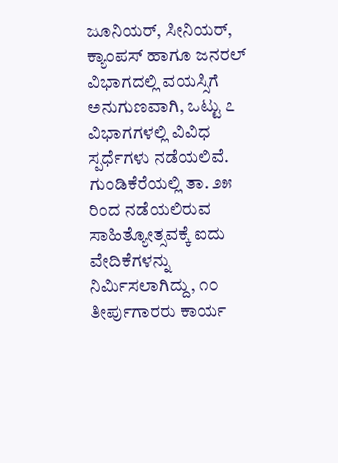ಜೂನಿಯರ್, ಸೀನಿಯರ್, ಕ್ಯಾಂಪಸ್ ಹಾಗೂ ಜನರಲ್ ವಿಭಾಗದಲ್ಲಿ ವಯಸ್ಸಿಗೆ ಅನುಗುಣವಾಗಿ, ಒಟ್ಟು ೭ ವಿಭಾಗಗಳಲ್ಲಿ ವಿವಿಧ ಸ್ಪರ್ಧೆಗಳು ನಡೆಯಲಿವೆ.
ಗುಂಡಿಕೆರೆಯಲ್ಲಿ ತಾ. ೨೫ ರಿಂದ ನಡೆಯಲಿರುವ ಸಾಹಿತ್ಯೋತ್ಸವಕ್ಕೆ ಐದು ವೇದಿಕೆಗಳನ್ನು ನಿರ್ಮಿಸಲಾಗಿದ್ದು, ೧೦ ತೀರ್ಪುಗಾರರು ಕಾರ್ಯ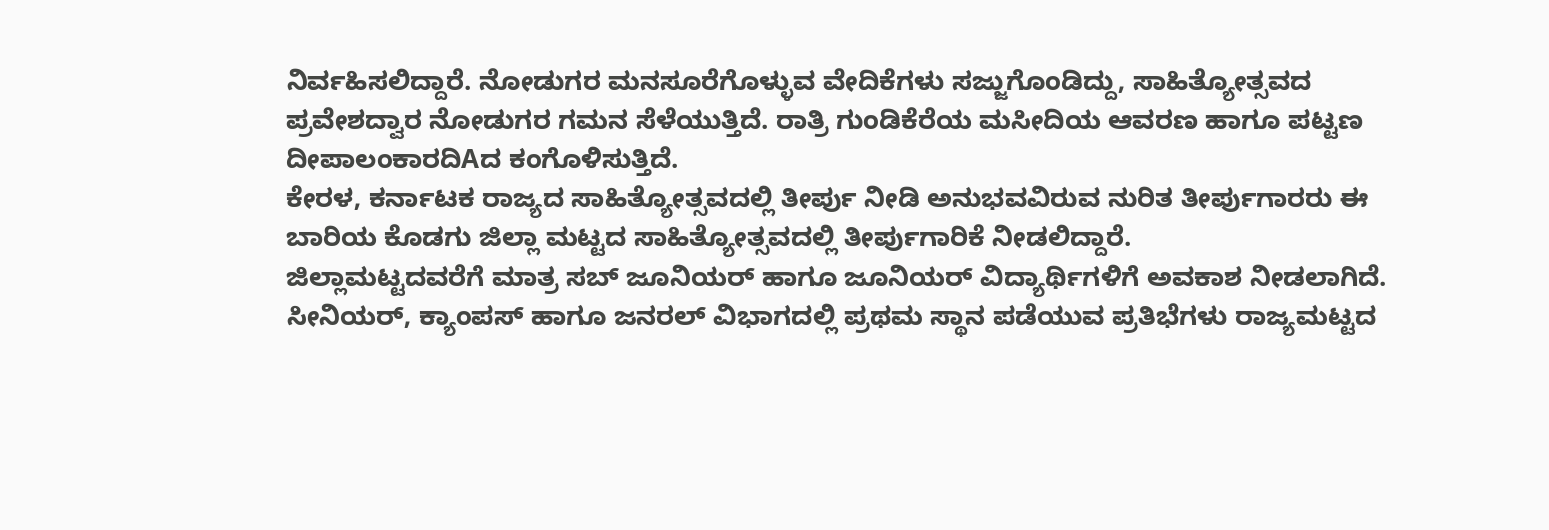ನಿರ್ವಹಿಸಲಿದ್ದಾರೆ. ನೋಡುಗರ ಮನಸೂರೆಗೊಳ್ಳುವ ವೇದಿಕೆಗಳು ಸಜ್ಜುಗೊಂಡಿದ್ದು, ಸಾಹಿತ್ಯೋತ್ಸವದ ಪ್ರವೇಶದ್ವಾರ ನೋಡುಗರ ಗಮನ ಸೆಳೆಯುತ್ತಿದೆ. ರಾತ್ರಿ ಗುಂಡಿಕೆರೆಯ ಮಸೀದಿಯ ಆವರಣ ಹಾಗೂ ಪಟ್ಟಣ ದೀಪಾಲಂಕಾರದಿAದ ಕಂಗೊಳಿಸುತ್ತಿದೆ.
ಕೇರಳ, ಕರ್ನಾಟಕ ರಾಜ್ಯದ ಸಾಹಿತ್ಯೋತ್ಸವದಲ್ಲಿ ತೀರ್ಪು ನೀಡಿ ಅನುಭವವಿರುವ ನುರಿತ ತೀರ್ಪುಗಾರರು ಈ ಬಾರಿಯ ಕೊಡಗು ಜಿಲ್ಲಾ ಮಟ್ಟದ ಸಾಹಿತ್ಯೋತ್ಸವದಲ್ಲಿ ತೀರ್ಪುಗಾರಿಕೆ ನೀಡಲಿದ್ದಾರೆ.
ಜಿಲ್ಲಾಮಟ್ಟದವರೆಗೆ ಮಾತ್ರ ಸಬ್ ಜೂನಿಯರ್ ಹಾಗೂ ಜೂನಿಯರ್ ವಿದ್ಯಾರ್ಥಿಗಳಿಗೆ ಅವಕಾಶ ನೀಡಲಾಗಿದೆ. ಸೀನಿಯರ್, ಕ್ಯಾಂಪಸ್ ಹಾಗೂ ಜನರಲ್ ವಿಭಾಗದಲ್ಲಿ ಪ್ರಥಮ ಸ್ಥಾನ ಪಡೆಯುವ ಪ್ರತಿಭೆಗಳು ರಾಜ್ಯಮಟ್ಟದ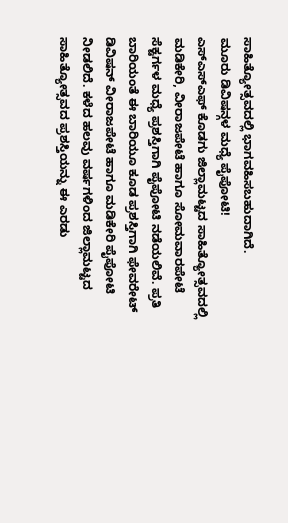ಸಾಹಿತ್ಯೋತ್ಸವದಲ್ಲಿ ಭಾಗವಹಿಸಬಹುದಾಗಿದೆ.
ಮೂರು ಡಿವಿಷನ್ಗಳ ಮಧ್ಯೆ ಪೈಪೋಟಿ!
ಎಸ್ಎಸ್ಎಫ್ ಕೊಡಗು ಜಿಲ್ಲಾಮಟ್ಟದ ಸಾಹಿತ್ಯೋತ್ಸವದಲ್ಲಿ ಮಡಿಕೇರಿ, ವೀರಾಜಪೇಟೆ ಹಾಗೂ ಸೋಮವಾರಪೇಟೆ ಸೆಕ್ಟರ್ಗಳ ಮಧ್ಯೆ ಪ್ರಶಸ್ತಿಗಾಗಿ ಪೈಪೋಟಿ ನಡೆಯಲಿವೆ. ಪ್ರತಿ ಬಾರಿಯಂತೆ ಈ ಬಾರಿಯೂ ಕೂಡ ಪ್ರಶಸ್ತಿಗಾಗಿ ಫೇವರೇಟ್ ಡಿವಿಷನ್ ವೀರಾಜಪೇಟೆ ಹಾಗೂ ಮಡಿಕೇರಿ ಪೈಪೋಟಿ ನೀಡಲಿದೆ. ಕಳೆದ ಹಲವು ವರ್ಷಗಳಿಂದ ಜಿಲ್ಲಾಮಟ್ಟದ ಸಾಹಿತ್ಯೋತ್ಸವದ ಪ್ರಶಸ್ತಿಯನ್ನು ಈ ಎರಡು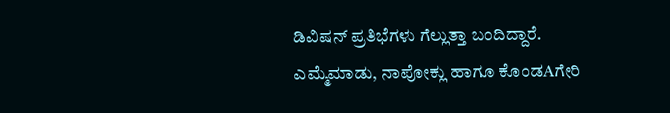ಡಿವಿಷನ್ ಪ್ರತಿಭೆಗಳು ಗೆಲ್ಲುತ್ತಾ ಬಂದಿದ್ದಾರೆ. ಎಮ್ಮೆಮಾಡು, ನಾಪೋಕ್ಲು ಹಾಗೂ ಕೊಂಡAಗೇರಿ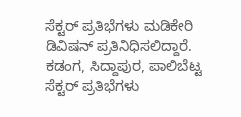ಸೆಕ್ಟರ್ ಪ್ರತಿಭೆಗಳು ಮಡಿಕೇರಿ ಡಿವಿಷನ್ ಪ್ರತಿನಿಧಿಸಲಿದ್ದಾರೆ. ಕಡಂಗ, ಸಿದ್ದಾಪುರ, ಪಾಲಿಬೆಟ್ಟ ಸೆಕ್ಟರ್ ಪ್ರತಿಭೆಗಳು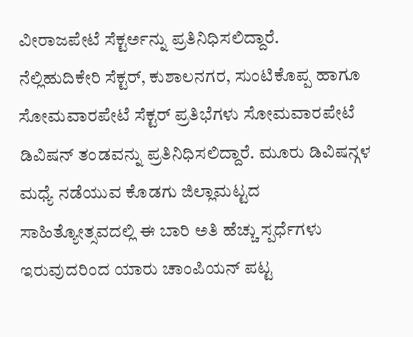ವೀರಾಜಪೇಟೆ ಸೆಕ್ಟರ್ಅನ್ನು ಪ್ರತಿನಿಧಿಸಲಿದ್ದಾರೆ.
ನೆಲ್ಲಿಹುದಿಕೇರಿ ಸೆಕ್ಟರ್, ಕುಶಾಲನಗರ, ಸುಂಟಿಕೊಪ್ಪ ಹಾಗೂ ಸೋಮವಾರಪೇಟೆ ಸೆಕ್ಟರ್ ಪ್ರತಿಭೆಗಳು ಸೋಮವಾರಪೇಟೆ ಡಿವಿಷನ್ ತಂಡವನ್ನು ಪ್ರತಿನಿಧಿಸಲಿದ್ದಾರೆ. ಮೂರು ಡಿವಿಷನ್ಗಳ ಮಧ್ಯೆ ನಡೆಯುವ ಕೊಡಗು ಜಿಲ್ಲಾಮಟ್ಟದ ಸಾಹಿತ್ಯೋತ್ಸವದಲ್ಲಿ ಈ ಬಾರಿ ಅತಿ ಹೆಚ್ಚು ಸ್ಪರ್ಧೆಗಳು ಇರುವುದರಿಂದ ಯಾರು ಚಾಂಪಿಯನ್ ಪಟ್ಟ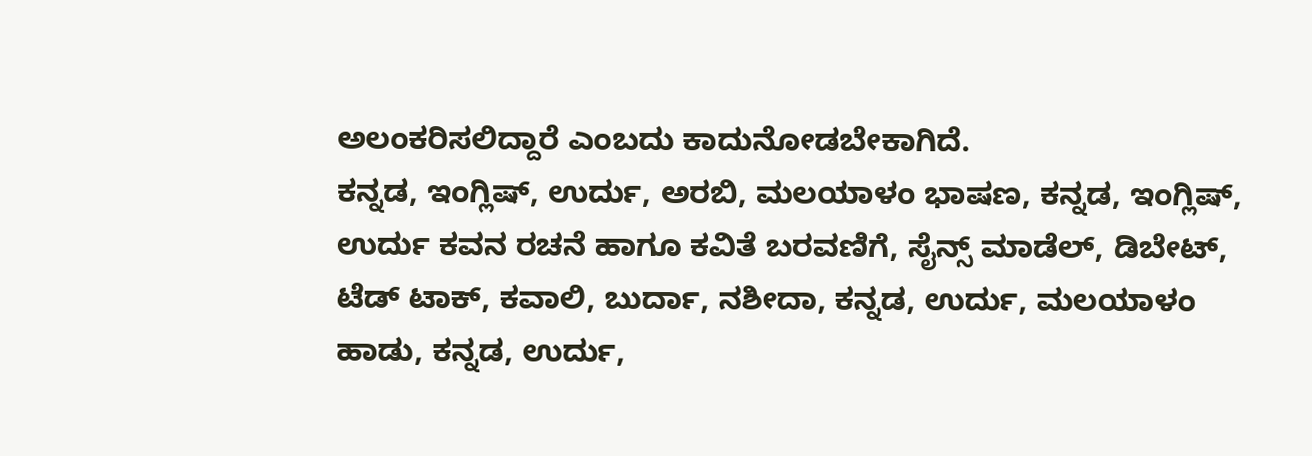ಅಲಂಕರಿಸಲಿದ್ದಾರೆ ಎಂಬದು ಕಾದುನೋಡಬೇಕಾಗಿದೆ.
ಕನ್ನಡ, ಇಂಗ್ಲಿಷ್, ಉರ್ದು, ಅರಬಿ, ಮಲಯಾಳಂ ಭಾಷಣ, ಕನ್ನಡ, ಇಂಗ್ಲಿಷ್, ಉರ್ದು ಕವನ ರಚನೆ ಹಾಗೂ ಕವಿತೆ ಬರವಣಿಗೆ, ಸೈನ್ಸ್ ಮಾಡೆಲ್, ಡಿಬೇಟ್, ಟೆಡ್ ಟಾಕ್, ಕವಾಲಿ, ಬುರ್ದಾ, ನಶೀದಾ, ಕನ್ನಡ, ಉರ್ದು, ಮಲಯಾಳಂ ಹಾಡು, ಕನ್ನಡ, ಉರ್ದು,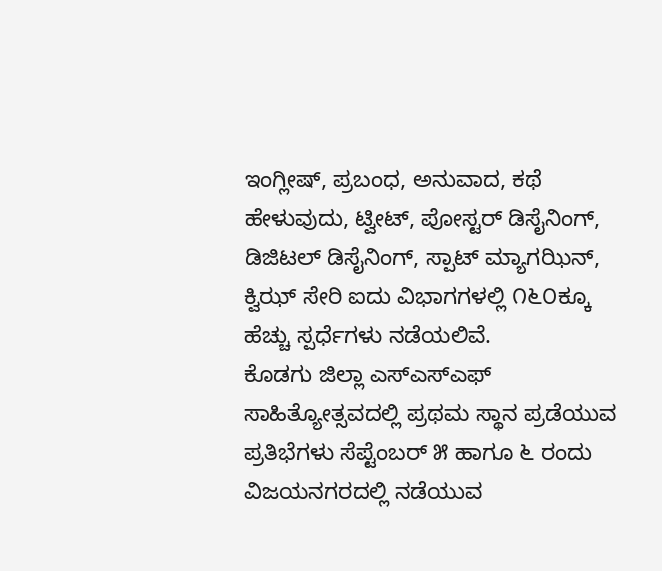ಇಂಗ್ಲೀಷ್, ಪ್ರಬಂಧ, ಅನುವಾದ, ಕಥೆ ಹೇಳುವುದು, ಟ್ವೀಟ್, ಪೋಸ್ಟರ್ ಡಿಸೈನಿಂಗ್, ಡಿಜಿಟಲ್ ಡಿಸೈನಿಂಗ್, ಸ್ಪಾಟ್ ಮ್ಯಾಗಝಿನ್, ಕ್ವಿಝ್ ಸೇರಿ ಐದು ವಿಭಾಗಗಳಲ್ಲಿ ೧೬೦ಕ್ಕೂ ಹೆಚ್ಚು ಸ್ಪರ್ಧೆಗಳು ನಡೆಯಲಿವೆ.
ಕೊಡಗು ಜಿಲ್ಲಾ ಎಸ್ಎಸ್ಎಫ್ ಸಾಹಿತ್ಯೋತ್ಸವದಲ್ಲಿ ಪ್ರಥಮ ಸ್ಥಾನ ಪ್ರಡೆಯುವ ಪ್ರತಿಭೆಗಳು ಸೆಪ್ಟೆಂಬರ್ ೫ ಹಾಗೂ ೬ ರಂದು ವಿಜಯನಗರದಲ್ಲಿ ನಡೆಯುವ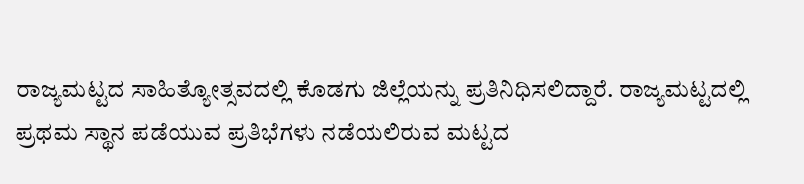ರಾಜ್ಯಮಟ್ಟದ ಸಾಹಿತ್ಯೋತ್ಸವದಲ್ಲಿ ಕೊಡಗು ಜಿಲ್ಲೆಯನ್ನು ಪ್ರತಿನಿಧಿಸಲಿದ್ದಾರೆ. ರಾಜ್ಯಮಟ್ಟದಲ್ಲಿ ಪ್ರಥಮ ಸ್ಥಾನ ಪಡೆಯುವ ಪ್ರತಿಭೆಗಳು ನಡೆಯಲಿರುವ ಮಟ್ಟದ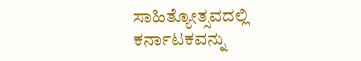ಸಾಹಿತ್ಯೋತ್ಸವದಲ್ಲಿ ಕರ್ನಾಟಕವನ್ನು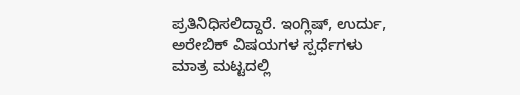ಪ್ರತಿನಿಧಿಸಲಿದ್ದಾರೆ. ಇಂಗ್ಲಿಷ್, ಉರ್ದು, ಅರೇಬಿಕ್ ವಿಷಯಗಳ ಸ್ಪರ್ಧೆಗಳು ಮಾತ್ರ ಮಟ್ಟದಲ್ಲಿ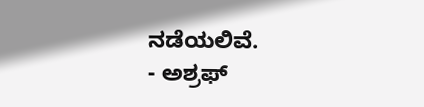ನಡೆಯಲಿವೆ.
- ಅಶ್ರಫ್